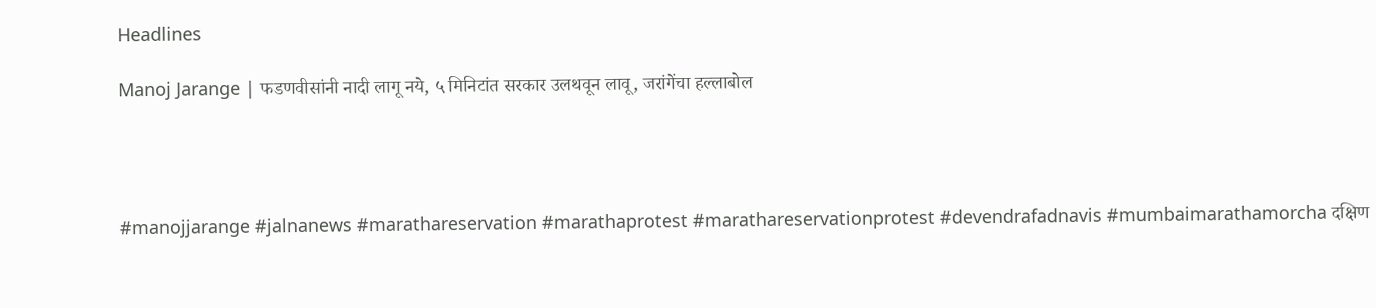Headlines

Manoj Jarange | फडणवीसांनी नादी लागू नये, ५ मिनिटांत सरकार उलथवून लावू, जरांगेंचा हल्लाबोल




#manojjarange #jalnanews #marathareservation #marathaprotest #marathareservationprotest #devendrafadnavis #mumbaimarathamorcha दक्षिण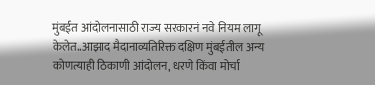मुंबईत आंदोलनासाठी राज्य सरकारनं नवे नियम लागू केलेत..आझाद मैदानाव्यतिरिक्त दक्षिण मुंबईतील अन्य कोणत्याही ठिकाणी आंदोलन, धरणे किंवा मोर्चा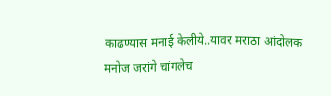काढण्यास मनाई केलीये..यावर मराठा आंदोलक मनोज जरांगे चांगलेच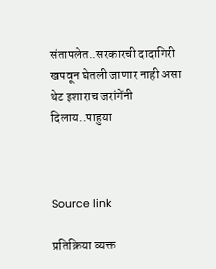संतापलेत..सरकारची दादागिरी खपवून घेतली जाणार नाही असा थेट इशाराच जरांगेंनी दिलाय..पाहुया



Source link

प्रतिक्रिया व्यक्त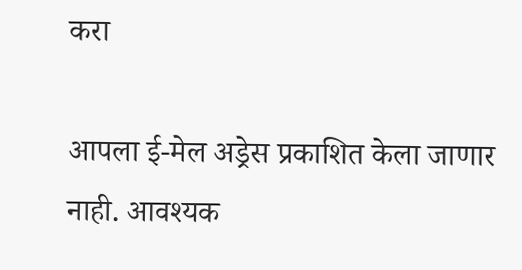करा

आपला ई-मेल अड्रेस प्रकाशित केला जाणार नाही. आवश्यक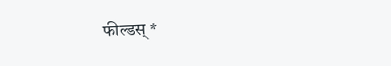फील्डस् *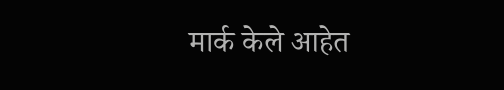मार्क केले आहेत